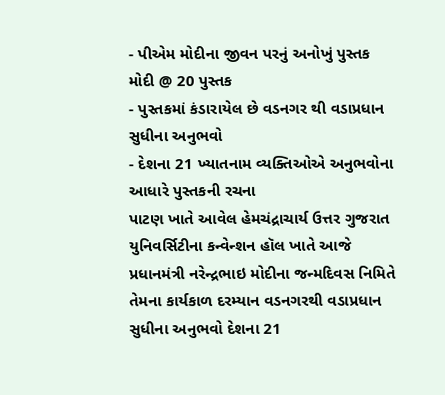- પીએમ મોદીના જીવન પરનું અનોખું પુસ્તક મોદી @ 20 પુસ્તક
- પુસ્તકમાં કંડારાયેલ છે વડનગર થી વડાપ્રધાન સુધીના અનુભવો
- દેશના 21 ખ્યાતનામ વ્યક્તિઓએ અનુભવોના આધારે પુસ્તકની રચના
પાટણ ખાતે આવેલ હેમચંદ્રાચાર્ય ઉત્તર ગુજરાત યુનિવર્સિટીના કન્વેન્શન હૉલ ખાતે આજે પ્રધાનમંત્રી નરેન્દ્રભાઇ મોદીના જન્મદિવસ નિમિતે તેમના કાર્યકાળ દરમ્યાન વડનગરથી વડાપ્રધાન સુધીના અનુભવો દેશના 21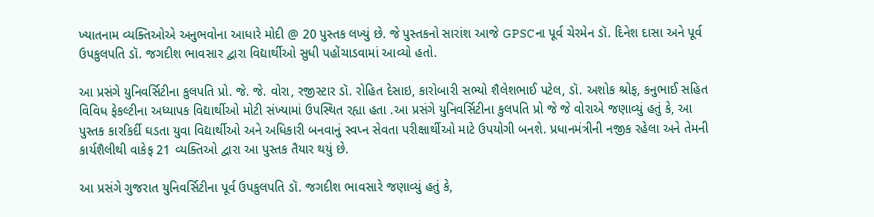ખ્યાતનામ વ્યક્તિઓએ અનુભવોના આધારે મોદી @ 20 પુસ્તક લખ્યું છે. જે પુસ્તકનો સારાંશ આજે GPSCના પૂર્વ ચેરમેન ડૉ. દિનેશ દાસા અને પૂર્વ ઉપકુલપતિ ડૉ. જગદીશ ભાવસાર દ્વારા વિદ્યાર્થીઓ સુધી પહોંચાડવામાં આવ્યો હતો.

આ પ્રસંગે યુનિવર્સિટીના કુલપતિ પ્રો. જે. જે. વોરા, રજીસ્ટાર ડૉ. રોહિત દેસાઇ, કારોબારી સભ્યો શૈલેશભાઈ પટેલ, ડૉ. અશોક શ્રોફ, કનુભાઈ સહિત વિવિધ ફેકલ્ટીના અધ્યાપક વિદ્યાર્થીઓ મોટી સંખ્યામાં ઉપસ્થિત રહ્યા હતા .આ પ્રસંગે યુનિવર્સિટીના કુલપતિ પ્રો જે જે વોરાએ જણાવ્યું હતું કે, આ પુસ્તક કારકિર્દી ઘડતા યુવા વિદ્યાર્થીઓ અને અધિકારી બનવાનું સ્વપ્ન સેવતા પરીક્ષાર્થીઓ માટે ઉપયોગી બનશે. પ્રધાનમંત્રીની નજીક રહેલા અને તેમની કાર્યશૈલીથી વાકેફ 21 વ્યક્તિઓ દ્વારા આ પુસ્તક તૈયાર થયું છે.

આ પ્રસંગે ગુજરાત યુનિવર્સિટીના પૂર્વ ઉપકુલપતિ ડૉ. જગદીશ ભાવસારે જણાવ્યું હતું કે,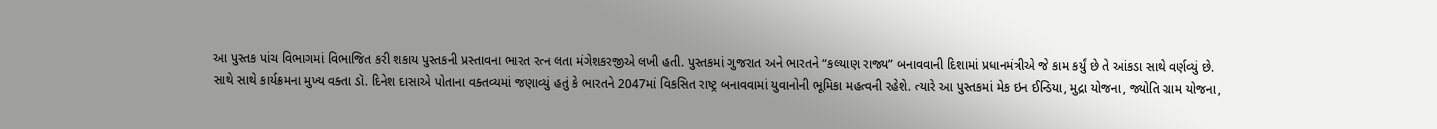આ પુસ્તક પાંચ વિભાગમાં વિભાજિત કરી શકાય પુસ્તકની પ્રસ્તાવના ભારત રત્ન લતા મંગેશકરજીએ લખી હતી. પુસ્તકમાં ગુજરાત અને ભારતને “કલ્યાણ રાજ્ય” બનાવવાની દિશામાં પ્રધાનમંત્રીએ જે કામ કર્યું છે તે આંકડા સાથે વર્ણવ્યું છે.
સાથે સાથે કાર્યક્રમના મુખ્ય વક્તા ડૉ. દિનેશ દાસાએ પોતાના વક્તવ્યમાં જણાવ્યું હતું કે ભારતને 2047માં વિકસિત રાષ્ટ્ર બનાવવામાં યુવાનોની ભૂમિકા મહત્વની રહેશે. ત્યારે આ પુસ્તકમાં મેક ઇન ઈન્ડિયા, મુદ્રા યોજના, જ્યોતિ ગ્રામ યોજના,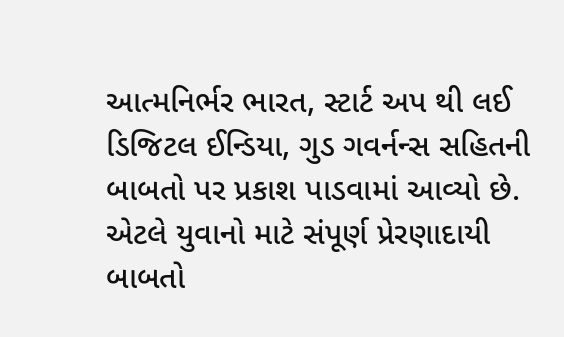આત્મનિર્ભર ભારત, સ્ટાર્ટ અપ થી લઈ ડિજિટલ ઈન્ડિયા, ગુડ ગવર્નન્સ સહિતની બાબતો પર પ્રકાશ પાડવામાં આવ્યો છે. એટલે યુવાનો માટે સંપૂર્ણ પ્રેરણાદાયી બાબતો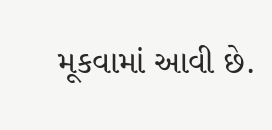મૂકવામાં આવી છે.